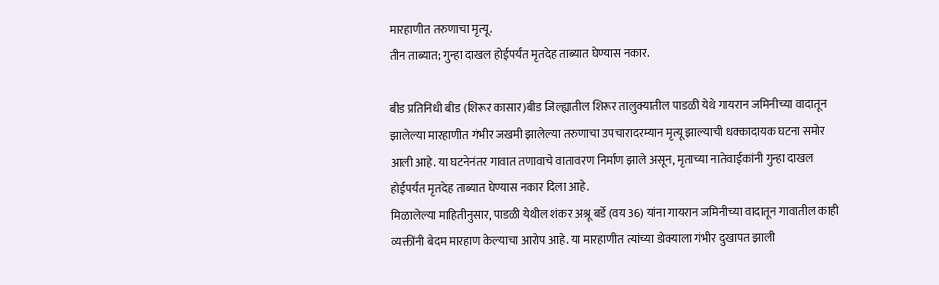मारहाणीत तरुणाचा मृत्यू.
तीन ताब्यात; गुन्हा दाखल होईपर्यंत मृतदेह ताब्यात घेण्यास नकार.

बीड प्रतिनिधी बीड (शिरूर कासार)बीड जिल्ह्यातील शिरूर तालुक्यातील पाडळी येथे गायरान जमिनीच्या वादातून झालेल्या मारहाणीत गंभीर जखमी झालेल्या तरुणाचा उपचारादरम्यान मृत्यू झाल्याची धक्कादायक घटना समोर आली आहे. या घटनेनंतर गावात तणावाचे वातावरण निर्माण झाले असून, मृताच्या नातेवाईकांनी गुन्हा दाखल होईपर्यंत मृतदेह ताब्यात घेण्यास नकार दिला आहे.
मिळालेल्या माहितीनुसार, पाडळी येथील शंकर अश्रू बर्डे (वय 36) यांना गायरान जमिनीच्या वादातून गावातील काही व्यक्तींनी बेदम मारहाण केल्याचा आरोप आहे. या मारहाणीत त्यांच्या डोक्याला गंभीर दुखापत झाली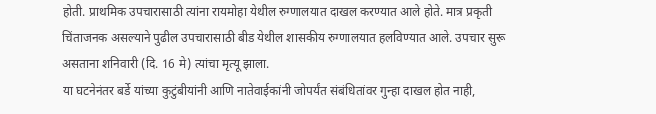होती. प्राथमिक उपचारासाठी त्यांना रायमोहा येथील रुग्णालयात दाखल करण्यात आले होते. मात्र प्रकृती चिंताजनक असल्याने पुढील उपचारासाठी बीड येथील शासकीय रुग्णालयात हलविण्यात आले. उपचार सुरू असताना शनिवारी (दि. 16 मे) त्यांचा मृत्यू झाला.
या घटनेनंतर बर्डे यांच्या कुटुंबीयांनी आणि नातेवाईकांनी जोपर्यंत संबंधितांवर गुन्हा दाखल होत नाही,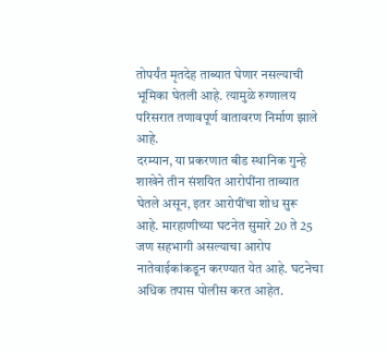तोपर्यंत मृतदेह ताब्यात घेणार नसल्याची भूमिका घेतली आहे. त्यामुळे रुग्णालय परिसरात तणावपूर्ण वातावरण निर्माण झाले आहे.
दरम्यान, या प्रकरणात बीड स्थानिक गुन्हे शाखेने तीन संशयित आरोपींना ताब्यात घेतले असून, इतर आरोपींचा शोध सुरू आहे. मारहाणीच्या घटनेत सुमारे 20 ते 25 जण सहभागी असल्याचा आरोप नातेवाईकांकडून करण्यात येत आहे. घटनेचा अधिक तपास पोलीस करत आहेत.